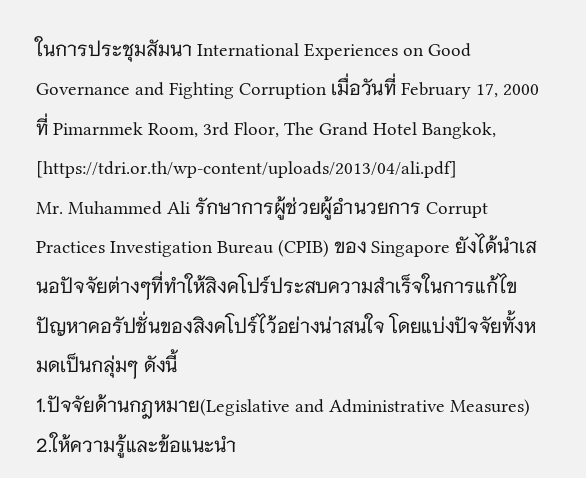ในการประชุมสัมนา International Experiences on Good Governance and Fighting Corruption เมื่อวันที่ February 17, 2000 ที่ Pimarnmek Room, 3rd Floor, The Grand Hotel Bangkok, [https://tdri.or.th/wp-content/uploads/2013/04/ali.pdf]
Mr. Muhammed Ali รักษาการผู้ช่วยผู้อำนวยการ Corrupt Practices Investigation Bureau (CPIB) ของ Singapore ยังได้นำเสนอปัจจัยต่างๆที่ทำให้สิงคโปร์ประสบความสำเร็จในการแก้ไขปัญหาคอรัปชั่นของสิงคโปร์ไว้อย่างน่าสนใจ โดยแบ่งปัจจัยทั้งหมดเป็นกลุ่มๆ ดังนี้
1.ปัจจัยด้านกฎหมาย(Legislative and Administrative Measures)
2.ให้ความรู้และข้อแนะนำ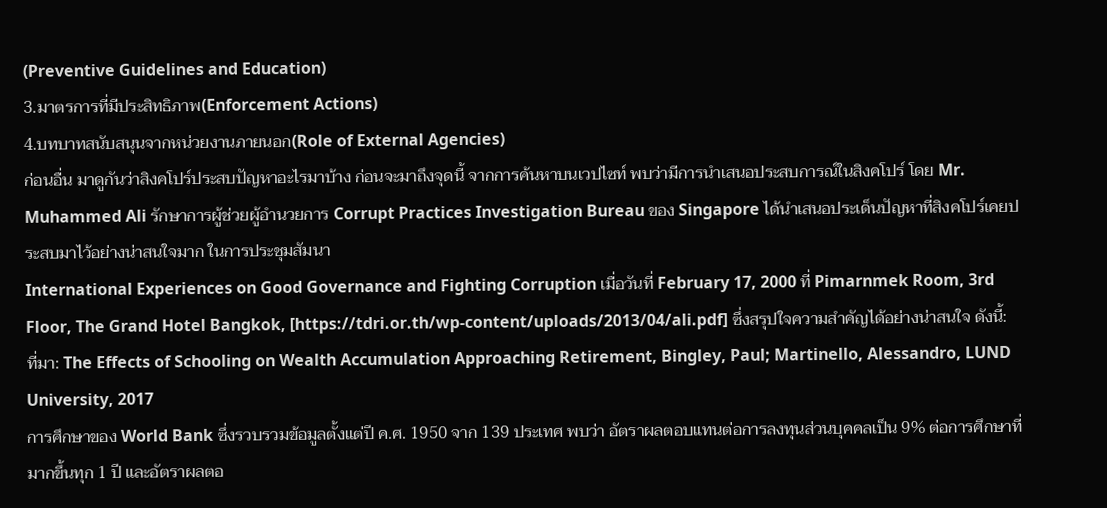(Preventive Guidelines and Education)
3.มาตรการที่มีประสิทธิภาพ(Enforcement Actions)
4.บทบาทสนับสนุนจากหน่วยงานภายนอก(Role of External Agencies)
ก่อนอื่น มาดูกันว่าสิงคโปร์ประสบปัญหาอะไรมาบ้าง ก่อนจะมาถึงจุดนี้ จากการค้นหาบนเวปไซท์ พบว่ามีการนำเสนอประสบการณ์ในสิงคโปร์ โดย Mr. Muhammed Ali รักษาการผู้ช่วยผู้อำนวยการ Corrupt Practices Investigation Bureau ของ Singapore ได้นำเสนอประเด็นปัญหาที่สิงคโปร์เคยประสบมาไว้อย่างน่าสนใจมาก ในการประชุมสัมนา
International Experiences on Good Governance and Fighting Corruption เมื่อวันที่ February 17, 2000 ที่ Pimarnmek Room, 3rd Floor, The Grand Hotel Bangkok, [https://tdri.or.th/wp-content/uploads/2013/04/ali.pdf] ซึ่งสรุปใจความสำคัญได้อย่างน่าสนใจ ดังนี้:
ที่มา: The Effects of Schooling on Wealth Accumulation Approaching Retirement, Bingley, Paul; Martinello, Alessandro, LUND University, 2017
การศึกษาของ World Bank ซึ่งรวบรวมข้อมูลตั้งแต่ปี ค.ศ. 1950 จาก 139 ประเทศ พบว่า อัตราผลตอบแทนต่อการลงทุนส่วนบุคคลเป็น 9% ต่อการศึกษาที่มากขึ้นทุก 1 ปี และอัตราผลตอ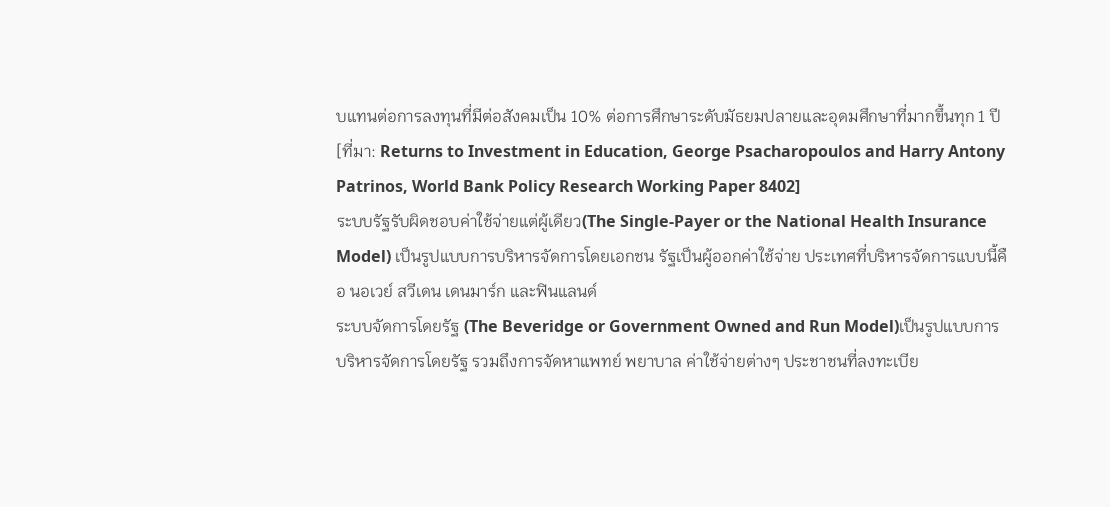บแทนต่อการลงทุนที่มีต่อสังคมเป็น 10% ต่อการศึกษาระดับมัธยมปลายและอุดมศึกษาที่มากขึ้นทุก 1 ปี [ที่มา: Returns to Investment in Education, George Psacharopoulos and Harry Antony Patrinos, World Bank Policy Research Working Paper 8402]
ระบบรัฐรับผิดชอบค่าใช้จ่ายแต่ผู้เดียว(The Single-Payer or the National Health Insurance Model) เป็นรูปแบบการบริหารจัดการโดยเอกชน รัฐเป็นผู้ออกค่าใช้จ่าย ประเทศที่บริหารจัดการแบบนี้คือ นอเวย์ สวีเดน เดนมาร์ก และฟินแลนด์
ระบบจัดการโดยรัฐ (The Beveridge or Government Owned and Run Model)เป็นรูปแบบการบริหารจัดการโดยรัฐ รวมถึงการจัดหาแพทย์ พยาบาล ค่าใช้จ่ายต่างๆ ประชาชนที่ลงทะเบีย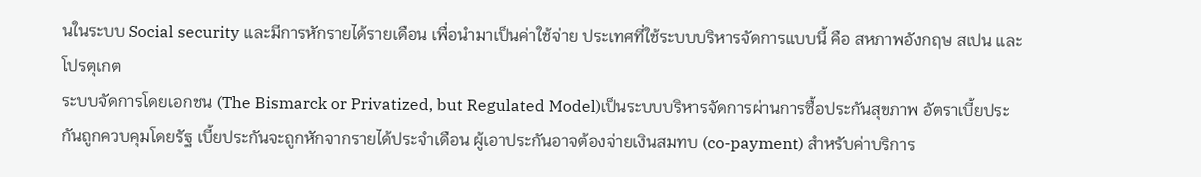นในระบบ Social security และมีการหักรายได้รายเดือน เพื่อนำมาเป็นค่าใช้จ่าย ประเทศที่ใช้ระบบบริหารจัดการแบบนี้ คือ สหภาพอังกฤษ สเปน และโปรตุเกต
ระบบจัดการโดยเอกชน (The Bismarck or Privatized, but Regulated Model)เป็นระบบบริหารจัดการผ่านการซื้อประกันสุขภาพ อัตราเบี้ยประกันถูกควบคุมโดยรัฐ เบี้ยประกันจะถูกหักจากรายได้ประจำเดือน ผู้เอาประกันอาจต้องจ่ายเงินสมทบ (co-payment) สำหรับค่าบริการ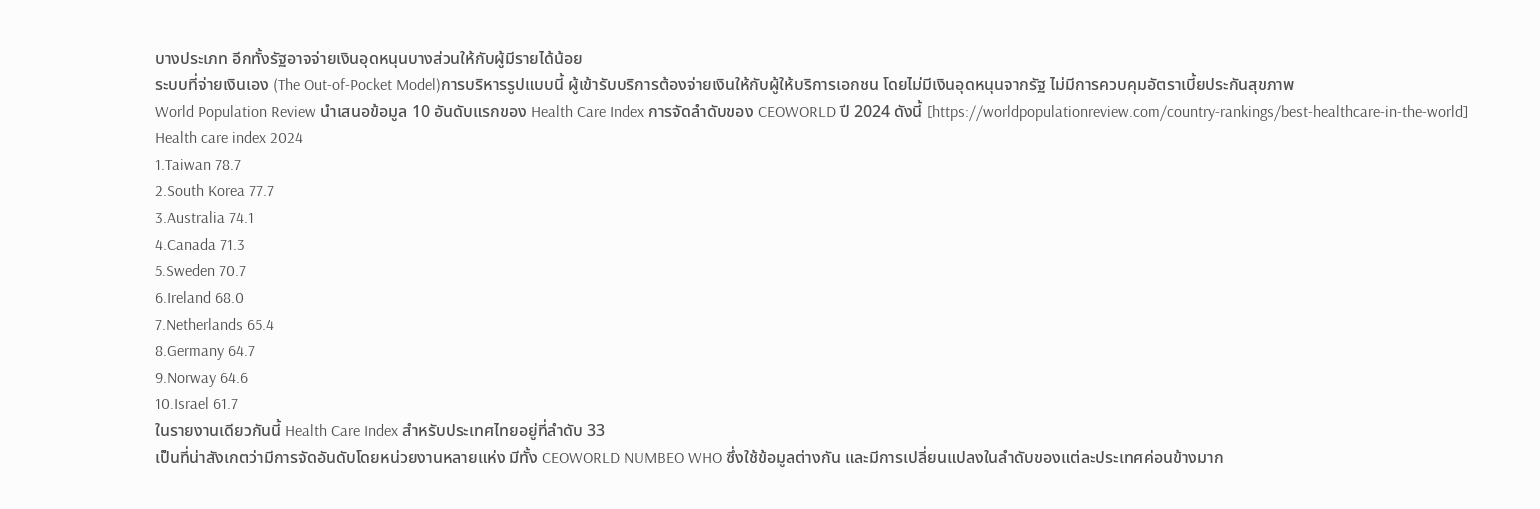บางประเภท อีกทั้งรัฐอาจจ่ายเงินอุดหนุนบางส่วนให้กับผู้มีรายได้น้อย
ระบบที่จ่ายเงินเอง (The Out-of-Pocket Model)การบริหารรูปแบบนี้ ผู้เข้ารับบริการต้องจ่ายเงินให้กับผู้ให้บริการเอกชน โดยไม่มีเงินอุดหนุนจากรัฐ ไม่มีการควบคุมอัตราเบี้ยประกันสุขภาพ
World Population Review นำเสนอข้อมูล 10 อันดับแรกของ Health Care Index การจัดลำดับของ CEOWORLD ปี 2024 ดังนี้ [https://worldpopulationreview.com/country-rankings/best-healthcare-in-the-world]
Health care index 2024
1.Taiwan 78.7
2.South Korea 77.7
3.Australia 74.1
4.Canada 71.3
5.Sweden 70.7
6.Ireland 68.0
7.Netherlands 65.4
8.Germany 64.7
9.Norway 64.6
10.Israel 61.7
ในรายงานเดียวกันนี้ Health Care Index สำหรับประเทศไทยอยู่ที่ลำดับ 33
เป็นที่น่าสังเกตว่ามีการจัดอันดับโดยหน่วยงานหลายแห่ง มีทั้ง CEOWORLD NUMBEO WHO ซึ่งใช้ข้อมูลต่างกัน และมีการเปลี่ยนแปลงในลำดับของแต่ละประเทศค่อนข้างมาก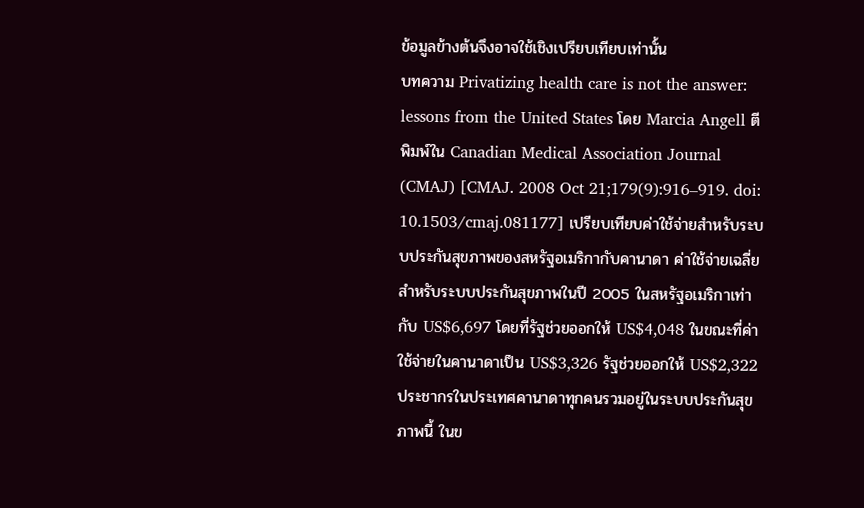ข้อมูลข้างต้นจึงอาจใช้เชิงเปรียบเทียบเท่านั้น
บทความ Privatizing health care is not the answer: lessons from the United States โดย Marcia Angell ตีพิมพ์ใน Canadian Medical Association Journal (CMAJ) [CMAJ. 2008 Oct 21;179(9):916–919. doi: 10.1503/cmaj.081177] เปรียบเทียบค่าใช้จ่ายสำหรับระบบประกันสุขภาพของสหรัฐอเมริกากับคานาดา ค่าใช้จ่ายเฉลี่ยสำหรับระบบประกันสุขภาพในปี 2005 ในสหรัฐอเมริกาเท่ากับ US$6,697 โดยที่รัฐช่วยออกให้ US$4,048 ในขณะที่ค่าใช้จ่ายในคานาดาเป็น US$3,326 รัฐช่วยออกให้ US$2,322 ประชากรในประเทศคานาดาทุกคนรวมอยู่ในระบบประกันสุขภาพนี้ ในข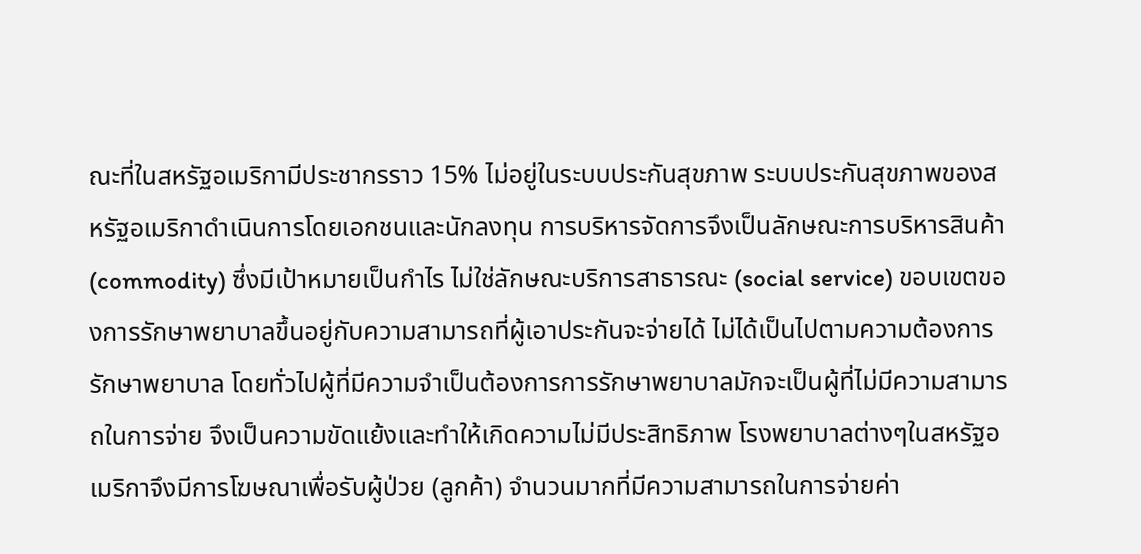ณะที่ในสหรัฐอเมริกามีประชากรราว 15% ไม่อยู่ในระบบประกันสุขภาพ ระบบประกันสุขภาพของสหรัฐอเมริกาดำเนินการโดยเอกชนและนักลงทุน การบริหารจัดการจึงเป็นลักษณะการบริหารสินค้า (commodity) ซึ่งมีเป้าหมายเป็นกำไร ไม่ใช่ลักษณะบริการสาธารณะ (social service) ขอบเขตของการรักษาพยาบาลขึ้นอยู่กับความสามารถที่ผู้เอาประกันจะจ่ายได้ ไม่ได้เป็นไปตามความต้องการรักษาพยาบาล โดยทั่วไปผู้ที่มีความจำเป็นต้องการการรักษาพยาบาลมักจะเป็นผู้ที่ไม่มีความสามารถในการจ่าย จึงเป็นความขัดแย้งและทำให้เกิดความไม่มีประสิทธิภาพ โรงพยาบาลต่างๆในสหรัฐอเมริกาจึงมีการโฆษณาเพื่อรับผู้ป่วย (ลูกค้า) จำนวนมากที่มีความสามารถในการจ่ายค่า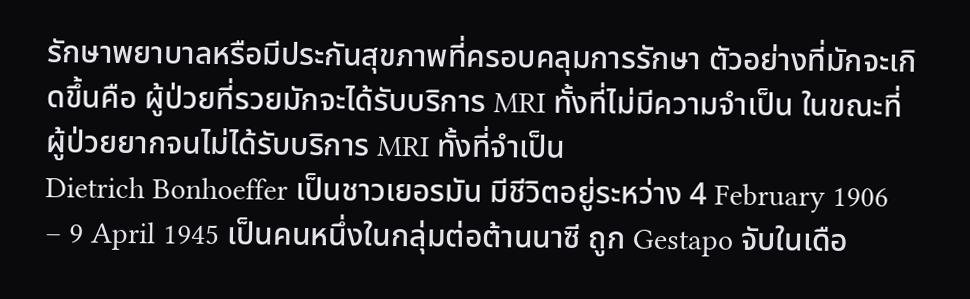รักษาพยาบาลหรือมีประกันสุขภาพที่ครอบคลุมการรักษา ตัวอย่างที่มักจะเกิดขึ้นคือ ผู้ป่วยที่รวยมักจะได้รับบริการ MRI ทั้งที่ไม่มีความจำเป็น ในขณะที่ผู้ป่วยยากจนไม่ได้รับบริการ MRI ทั้งที่จำเป็น
Dietrich Bonhoeffer เป็นชาวเยอรมัน มีชีวิตอยู่ระหว่าง 4 February 1906 – 9 April 1945 เป็นคนหนึ่งในกลุ่มต่อต้านนาซี ถูก Gestapo จับในเดือ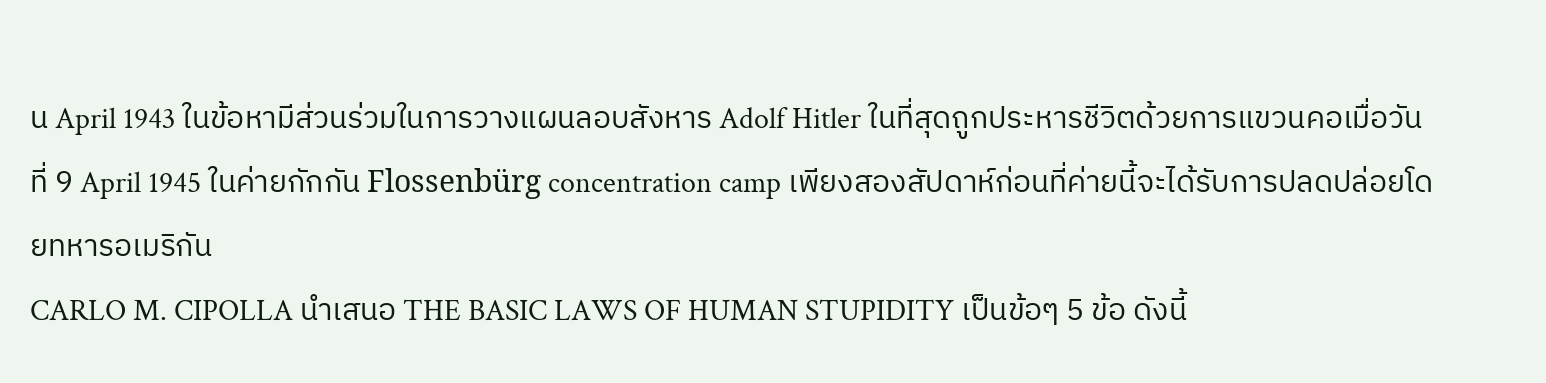น April 1943 ในข้อหามีส่วนร่วมในการวางแผนลอบสังหาร Adolf Hitler ในที่สุดถูกประหารชีวิตด้วยการแขวนคอเมื่อวันที่ 9 April 1945 ในค่ายกักกัน Flossenbürg concentration camp เพียงสองสัปดาห์ก่อนที่ค่ายนี้จะได้รับการปลดปล่อยโดยทหารอเมริกัน
CARLO M. CIPOLLA นำเสนอ THE BASIC LAWS OF HUMAN STUPIDITY เป็นข้อๆ 5 ข้อ ดังนี้